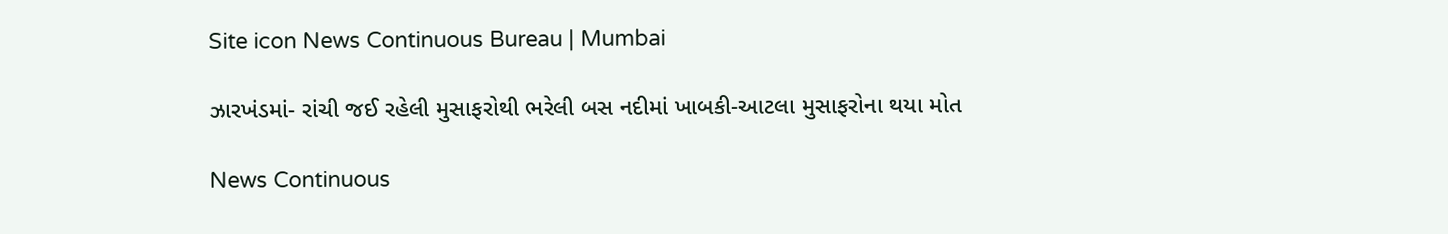Site icon News Continuous Bureau | Mumbai

ઝારખંડમાં- રાંચી જઈ રહેલી મુસાફરોથી ભરેલી બસ નદીમાં ખાબકી-આટલા મુસાફરોના થયા મોત

News Continuous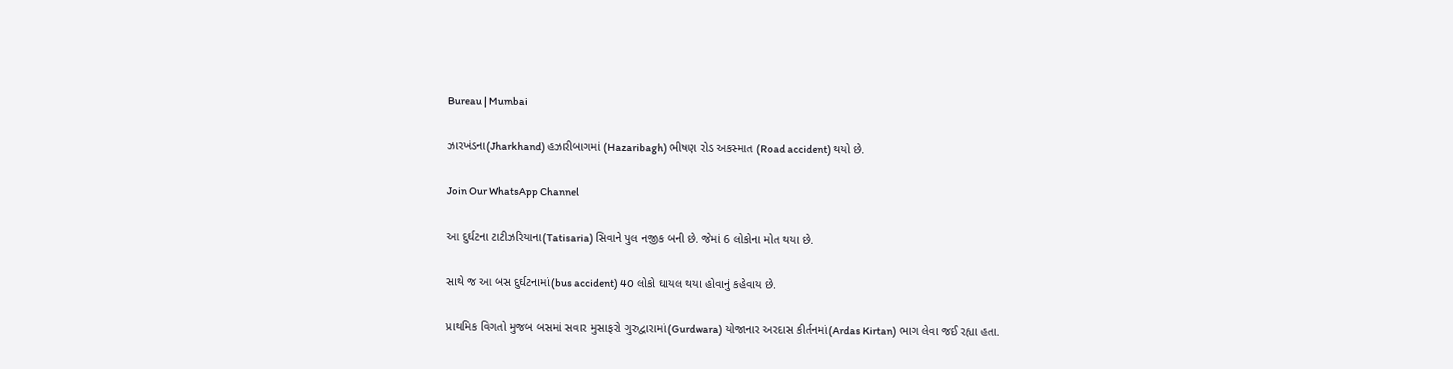Bureau | Mumbai

ઝારખંડના(Jharkhand) હઝારીબાગમાં (Hazaribagh) ભીષણ રોડ અકસ્માત (Road accident) થયો છે.

Join Our WhatsApp Channel

આ દુર્ઘટના ટાટીઝરિયાના(Tatisaria) સિવાને પુલ નજીક બની છે. જેમાં 6 લોકોના મોત થયા છે.

સાથે જ આ બસ દુર્ઘટનામાં(bus accident) 40 લોકો ઘાયલ થયા હોવાનું કહેવાય છે.

પ્રાથમિક વિગતો મુજબ બસમાં સવાર મુસાફરો ગુરુદ્વારામાં(Gurdwara) યોજાનાર અરદાસ કીર્તનમાં(Ardas Kirtan) ભાગ લેવા જઈ રહ્યા હતા.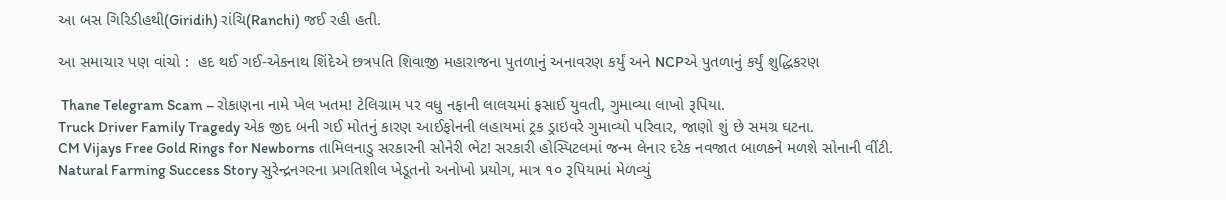આ બસ ગિરિડીહથી(Giridih) રાંચિ(Ranchi) જઈ રહી હતી.

આ સમાચાર પણ વાંચો :  હદ થઈ ગઈ-એકનાથ શિંદેએ છત્રપતિ શિવાજી મહારાજના પુતળાનું અનાવરણ કર્યું અને NCPએ પુતળાનું કર્યું શુદ્ધિકરણ

 Thane Telegram Scam – રોકાણના નામે ખેલ ખતમ! ટેલિગ્રામ પર વધુ નફાની લાલચમાં ફસાઈ યુવતી, ગુમાવ્યા લાખો રૂપિયા.
Truck Driver Family Tragedy એક જીદ બની ગઈ મોતનું કારણ આઈફોનની લહાયમાં ટ્રક ડ્રાઇવરે ગુમાવ્યો પરિવાર, જાણો શું છે સમગ્ર ઘટના.
CM Vijays Free Gold Rings for Newborns તામિલનાડુ સરકારની સોનેરી ભેટ! સરકારી હોસ્પિટલમાં જન્મ લેનાર દરેક નવજાત બાળકને મળશે સોનાની વીંટી.
Natural Farming Success Story સુરેન્દ્રનગરના પ્રગતિશીલ ખેડૂતનો અનોખો પ્રયોગ, માત્ર ૧૦ રૂપિયામાં મેળવ્યું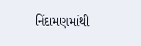નિંદામણમાંથી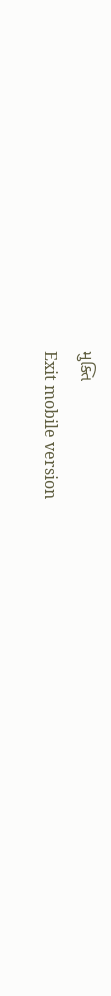મુક્તિ
Exit mobile version